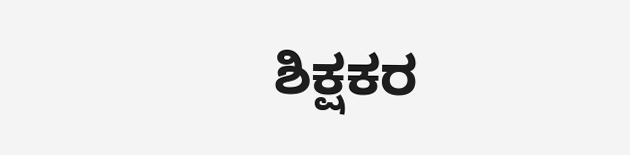ಶಿಕ್ಷಕರ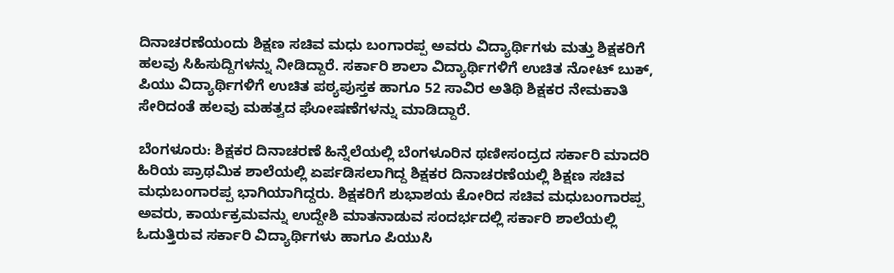ದಿನಾಚರಣೆಯಂದು ಶಿಕ್ಷಣ ಸಚಿವ ಮಧು ಬಂಗಾರಪ್ಪ ಅವರು ವಿದ್ಯಾರ್ಥಿಗಳು ಮತ್ತು ಶಿಕ್ಷಕರಿಗೆ ಹಲವು ಸಿಹಿಸುದ್ದಿಗಳನ್ನು ನೀಡಿದ್ದಾರೆ. ಸರ್ಕಾರಿ ಶಾಲಾ ವಿದ್ಯಾರ್ಥಿಗಳಿಗೆ ಉಚಿತ ನೋಟ್ ಬುಕ್, ಪಿಯು ವಿದ್ಯಾರ್ಥಿಗಳಿಗೆ ಉಚಿತ ಪಠ್ಯಪುಸ್ತಕ ಹಾಗೂ 52 ಸಾವಿರ ಅತಿಥಿ ಶಿಕ್ಷಕರ ನೇಮಕಾತಿ ಸೇರಿದಂತೆ ಹಲವು ಮಹತ್ವದ ಘೋಷಣೆಗಳನ್ನು ಮಾಡಿದ್ದಾರೆ.

ಬೆಂಗಳೂರು: ಶಿಕ್ಷಕರ ದಿನಾಚರಣೆ ಹಿನ್ನೆಲೆಯಲ್ಲಿ ಬೆಂಗಳೂರಿನ ಥಣೀಸಂದ್ರದ ಸರ್ಕಾರಿ ಮಾದರಿ ಹಿರಿಯ ಪ್ರಾಥಮಿಕ ಶಾಲೆಯಲ್ಲಿ ಏರ್ಪಡಿಸಲಾಗಿದ್ದ ಶಿಕ್ಷಕರ ದಿನಾಚರಣೆಯಲ್ಲಿ ಶಿಕ್ಷಣ ಸಚಿವ ಮಧುಬಂಗಾರಪ್ಪ ಭಾಗಿಯಾಗಿದ್ದರು. ಶಿಕ್ಷಕರಿಗೆ ಶುಭಾಶಯ ಕೋರಿದ ಸಚಿವ ಮಧುಬಂಗಾರಪ್ಪ ಅವರು, ಕಾರ್ಯಕ್ರಮವನ್ನು ಉದ್ದೇಶಿ ಮಾತನಾಡುವ ಸಂದರ್ಭದಲ್ಲಿ ಸರ್ಕಾರಿ ಶಾಲೆಯಲ್ಲಿ ಓದುತ್ತಿರುವ ಸರ್ಕಾರಿ ವಿದ್ಯಾರ್ಥಿಗಳು ಹಾಗೂ ಪಿಯುಸಿ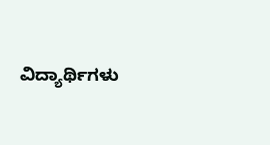ವಿದ್ಯಾರ್ಥಿಗಳು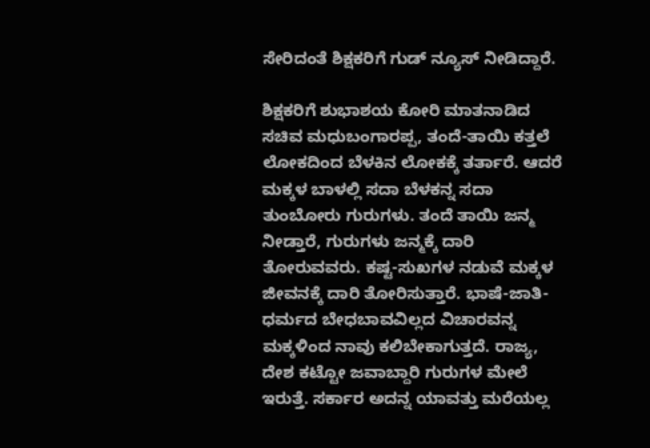ಸೇರಿದಂತೆ ಶಿಕ್ಷಕರಿಗೆ ಗುಡ್ ನ್ಯೂಸ್ ನೀಡಿದ್ದಾರೆ.

ಶಿಕ್ಷಕರಿಗೆ ಶುಭಾಶಯ ಕೋರಿ ಮಾತನಾಡಿದ ಸಚಿವ ಮಧುಬಂಗಾರಪ್ಪ, ತಂದೆ-ತಾಯಿ ಕತ್ತಲೆ ಲೋಕದಿಂದ ಬೆಳಕಿನ ಲೋಕಕ್ಕೆ ತರ್ತಾರೆ. ಆದರೆ ಮಕ್ಕಳ ಬಾಳಲ್ಲಿ ಸದಾ ಬೆಳಕನ್ನ ಸದಾ ತುಂಬೋರು ಗುರುಗಳು. ತಂದೆ ತಾಯಿ ಜನ್ಮ ನೀಡ್ತಾರೆ, ಗುರುಗಳು ಜನ್ಮಕ್ಕೆ ದಾರಿ ತೋರುವವರು. ಕಷ್ಟ-ಸುಖಗಳ ನಡುವೆ ಮಕ್ಕಳ ಜೀವನಕ್ಕೆ ದಾರಿ ತೋರಿಸುತ್ತಾರೆ. ಭಾಷೆ-ಜಾತಿ- ಧರ್ಮದ ಬೇಧಬಾವವಿಲ್ಲದ ವಿಚಾರವನ್ನ ಮಕ್ಕಳಿಂದ ನಾವು ಕಲಿಬೇಕಾಗುತ್ತದೆ. ರಾಜ್ಯ, ದೇಶ ಕಟ್ಟೋ ಜವಾಬ್ದಾರಿ ಗುರುಗಳ ಮೇಲೆ ಇರುತ್ತೆ. ಸರ್ಕಾರ ಅದನ್ನ ಯಾವತ್ತು ಮರೆಯಲ್ಲ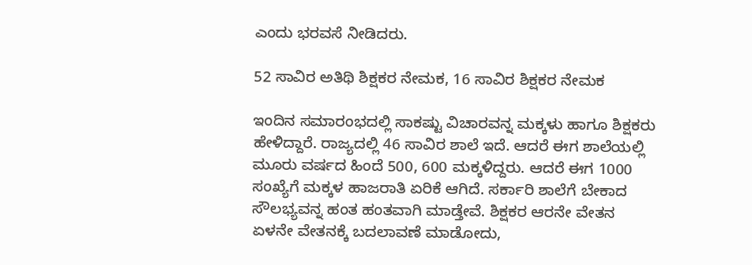ಎಂದು ಭರವಸೆ ನೀಡಿದರು.

52 ಸಾವಿರ ಅತಿಥಿ ಶಿಕ್ಷಕರ ನೇಮಕ, 16 ಸಾವಿರ ಶಿಕ್ಷಕರ ನೇಮಕ

ಇಂದಿನ ಸಮಾರಂಭದಲ್ಲಿ ಸಾಕಷ್ಟು ವಿಚಾರವನ್ನ ಮಕ್ಕಳು ಹಾಗೂ ಶಿಕ್ಷಕರು ಹೇಳಿದ್ದಾರೆ. ರಾಜ್ಯದಲ್ಲಿ 46 ಸಾವಿರ ಶಾಲೆ ಇದೆ. ಆದರೆ ಈಗ ಶಾಲೆಯಲ್ಲಿ ಮೂರು ವರ್ಷದ ಹಿಂದೆ 500, 600 ಮಕ್ಕಳಿದ್ದರು. ಆದರೆ ಈಗ 1000 ಸಂಖ್ಯೆಗೆ ಮಕ್ಕಳ ಹಾಜರಾತಿ ಏರಿಕೆ ಆಗಿದೆ. ಸರ್ಕಾರಿ‌ ಶಾಲೆಗೆ ಬೇಕಾದ ಸೌಲಭ್ಯವನ್ನ ಹಂತ ಹಂತವಾಗಿ ಮಾಡ್ತೇವೆ. ಶಿಕ್ಷಕರ ಆರನೇ ವೇತನ ಏಳನೇ ವೇತನಕ್ಕೆ ಬದಲಾವಣೆ ಮಾಡೋದು,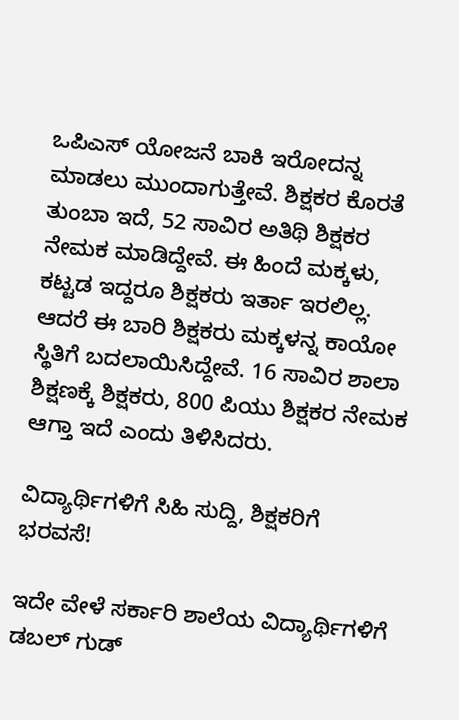ಒಪಿಎಸ್ ಯೋಜನೆ ಬಾಕಿ ಇರೋದನ್ನ ಮಾಡಲು ಮುಂದಾಗುತ್ತೇವೆ. ಶಿಕ್ಷಕರ ಕೊರತೆ ತುಂಬಾ ಇದೆ, 52 ಸಾವಿರ ಅತಿಥಿ ಶಿಕ್ಷಕರ ನೇಮಕ ಮಾಡಿದ್ದೇವೆ. ಈ ಹಿಂದೆ ಮಕ್ಕಳು, ಕಟ್ಟಡ ಇದ್ದರೂ ಶಿಕ್ಷಕರು ಇರ್ತಾ ಇರಲಿಲ್ಲ. ಆದರೆ ಈ ಬಾರಿ ಶಿಕ್ಷಕರು ಮಕ್ಕಳನ್ನ ಕಾಯೋ ಸ್ಥಿತಿಗೆ ಬದಲಾಯಿಸಿದ್ದೇವೆ. 16 ಸಾವಿರ ಶಾಲಾ ಶಿಕ್ಷಣಕ್ಕೆ ಶಿಕ್ಷಕರು, 800 ಪಿಯು ಶಿಕ್ಷಕರ ನೇಮಕ ಆಗ್ತಾ ಇದೆ ಎಂದು ತಿಳಿಸಿದರು.

ವಿದ್ಯಾರ್ಥಿಗಳಿಗೆ ಸಿಹಿ ಸುದ್ದಿ, ಶಿಕ್ಷಕರಿಗೆ ಭರವಸೆ!

ಇದೇ ವೇಳೆ ಸರ್ಕಾರಿ ಶಾಲೆಯ ವಿದ್ಯಾರ್ಥಿಗಳಿಗೆ ಡಬಲ್ ಗುಡ್‌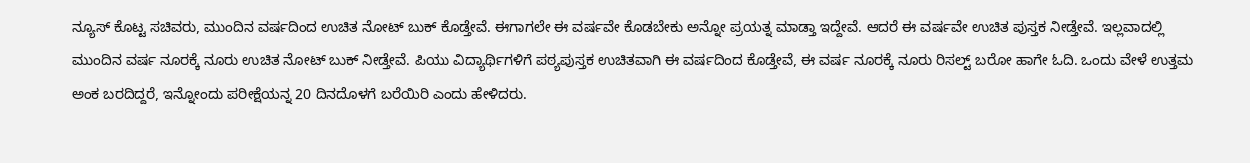ನ್ಯೂಸ್ ಕೊಟ್ಟ ಸಚಿವರು, ಮುಂದಿನ ವರ್ಷದಿಂದ ಉಚಿತ ನೋಟ್ ಬುಕ್ ಕೊಡ್ತೇವೆ. ಈಗಾಗಲೇ ಈ ವರ್ಷವೇ ಕೊಡಬೇಕು ಅನ್ನೋ ಪ್ರಯತ್ನ ಮಾಡ್ತಾ ಇದ್ದೇವೆ. ಆದರೆ ಈ ವರ್ಷವೇ ಉಚಿತ ಪುಸ್ತಕ ನೀಡ್ತೇವೆ. ಇಲ್ಲವಾದಲ್ಲಿ ಮುಂದಿನ ವರ್ಷ ನೂರಕ್ಕೆ ನೂರು ಉಚಿತ ನೋಟ್ ಬುಕ್ ನೀಡ್ತೇವೆ. ಪಿಯು ವಿದ್ಯಾರ್ಥಿಗಳಿಗೆ ಪಠ್ಯಪುಸ್ತಕ ಉಚಿತವಾಗಿ ಈ ವರ್ಷದಿಂದ ಕೊಡ್ತೇವೆ, ಈ ವರ್ಷ ನೂರಕ್ಕೆ ನೂರು ರಿಸಲ್ಟ್ ಬರೋ ಹಾಗೇ ಓದಿ. ಒಂದು ವೇಳೆ ಉತ್ತಮ ಅಂಕ ಬರದಿದ್ದರೆ, ಇನ್ನೋಂದು ಪರೀಕ್ಷೆಯನ್ನ 20 ದಿನದೊಳಗೆ ಬರೆಯಿರಿ ಎಂದು ಹೇಳಿದರು.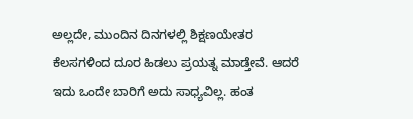ಅಲ್ಲದೇ, ಮುಂದಿನ ದಿನಗಳಲ್ಲಿ ಶಿಕ್ಷಣಯೇತರ ಕೆಲಸಗಳಿಂದ ದೂರ ಹಿಡಲು ಪ್ರಯತ್ನ ಮಾಡ್ತೇವೆ. ಆದರೆ ಇದು ಒಂದೇ ಬಾರಿಗೆ ಅದು ಸಾಧ್ಯವಿಲ್ಲ. ಹಂತ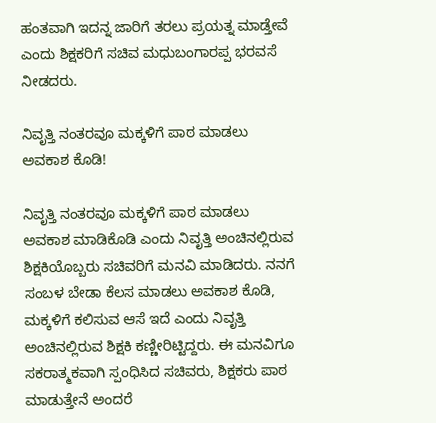ಹಂತವಾಗಿ ಇದನ್ನ ಜಾರಿಗೆ ತರಲು ಪ್ರಯತ್ನ ಮಾಡ್ತೇವೆ ಎಂದು ಶಿಕ್ಷಕರಿಗೆ ಸಚಿವ ಮಧುಬಂಗಾರಪ್ಪ ಭರವಸೆ ನೀಡದರು.

ನಿವೃತ್ತಿ ನಂತರವೂ ಮಕ್ಕಳಿಗೆ ಪಾಠ ಮಾಡಲು ಅವಕಾಶ ಕೊಡಿ!

ನಿವೃತ್ತಿ ನಂತರವೂ ಮಕ್ಕಳಿಗೆ ಪಾಠ ಮಾಡಲು ಅವಕಾಶ ಮಾಡಿಕೊಡಿ ಎಂದು ನಿವೃತ್ತಿ ಅಂಚಿನಲ್ಲಿರುವ ಶಿಕ್ಷಕಿಯೊಬ್ಬರು ಸಚಿವರಿಗೆ ಮನವಿ ಮಾಡಿದರು. ನನಗೆ ಸಂಬಳ ಬೇಡಾ ಕೆಲಸ ಮಾಡಲು ಅವಕಾಶ ಕೊಡಿ, ಮಕ್ಕಳಿಗೆ ಕಲಿಸುವ ಆಸೆ ಇದೆ ಎಂದು ನಿವೃತ್ತಿ ಅಂಚಿನಲ್ಲಿರುವ ಶಿಕ್ಷಕಿ ಕಣ್ಣೀರಿಟ್ಟಿದ್ದರು. ಈ ಮನವಿಗೂ ಸಕರಾತ್ಮಕವಾಗಿ ಸ್ಪಂಧಿಸಿದ ಸಚಿವರು, ಶಿಕ್ಷಕರು ಪಾಠ ಮಾಡುತ್ತೇನೆ ಅಂದರೆ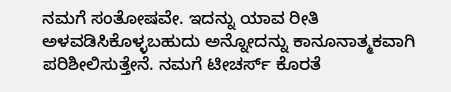ನಮಗೆ ಸಂತೋಷವೇ. ಇದನ್ನು ಯಾವ ರೀತಿ ಅಳವಡಿಸಿಕೊಳ್ಳಬಹುದು ಅನ್ನೋದನ್ನು ಕಾನೂನಾತ್ಮಕವಾಗಿ‌ ಪರಿಶೀಲಿಸುತ್ತೇನೆ. ನಮಗೆ ಟೀಚರ್ಸ್ ಕೊರತೆ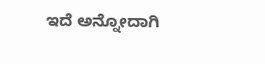ಇದೆ ಅನ್ನೋದಾಗಿ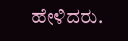ಹೇಳಿದರು.